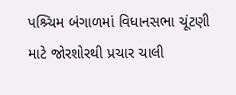પશ્ર્ચિમ બંગાળમાં વિધાનસભા ચૂંટણી માટે જોરશોરથી પ્રચાર ચાલી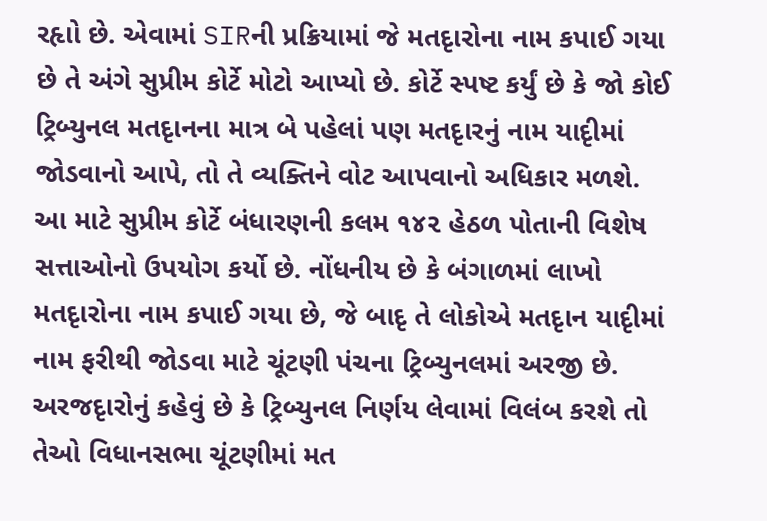રહૃાો છે. એવામાં SIRની પ્રક્રિયામાં જે મતદૃારોના નામ કપાઈ ગયા છે તે અંગે સુપ્રીમ કોર્ટે મોટો આપ્યો છે. કોર્ટે સ્પષ્ટ કર્યું છે કે જો કોઈ ટ્રિબ્યુનલ મતદૃાનના માત્ર બે પહેલાં પણ મતદૃારનું નામ યાદૃીમાં જોડવાનો આપે, તો તે વ્યક્તિને વોટ આપવાનો અધિકાર મળશે. આ માટે સુપ્રીમ કોર્ટે બંધારણની કલમ ૧૪૨ હેઠળ પોતાની વિશેષ સત્તાઓનો ઉપયોગ કર્યો છે. નોંધનીય છે કે બંગાળમાં લાખો મતદૃારોના નામ કપાઈ ગયા છે, જે બાદૃ તે લોકોએ મતદૃાન યાદૃીમાં નામ ફરીથી જોડવા માટે ચૂંટણી પંચના ટ્રિબ્યુનલમાં અરજી છે. અરજદૃારોનું કહેવું છે કે ટ્રિબ્યુનલ નિર્ણય લેવામાં વિલંબ કરશે તો તેઓ વિધાનસભા ચૂંટણીમાં મત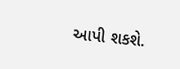આપી શકશે.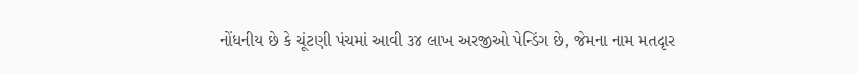નોંધનીય છે કે ચૂંટણી પંચમાં આવી ૩૪ લાખ અરજીઓ પેન્ડિંગ છે, જેમના નામ મતદૃાર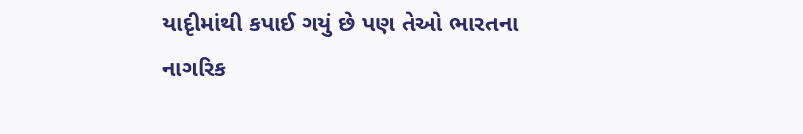યાદૃીમાંથી કપાઈ ગયું છે પણ તેઓ ભારતના નાગરિક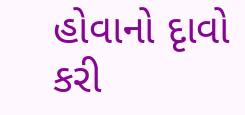હોવાનો દૃાવો કરી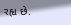રહૃા છે.